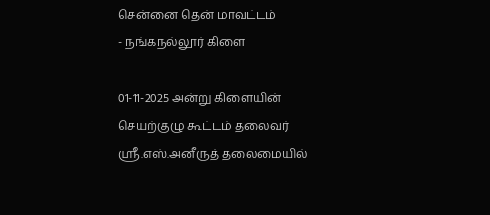சென்னை தென் மாவட்டம்
- நங்கநல்லூர் கிளை

01-11-2025 அன்று கிளையின் செயற்குழு கூட்டம் தலைவர் ஸ்ரீ.எஸ்.அனீருத் தலைமையில்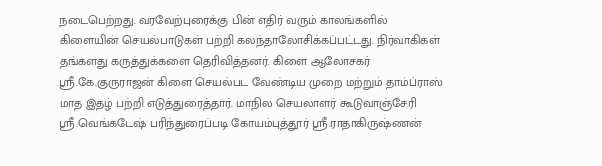நடைபெற்றது. வரவேற்புரைக்கு பின் எதிர் வரும் காலங்களில் கிளையின் செயல்பாடுகள் பற்றி கலந்தாலோசிக்கப்பட்டது. நிர்வாகிகள் தங்களது கருத்துக்களை தெரிவித்தனர். கிளை ஆலோசகர் ஸ்ரீ.கே.குருராஜன் கிளை செயல்பட வேண்டிய முறை மற்றும் தாம்ப்ராஸ் மாத இதழ் பற்றி எடுத்துரைத்தார். மாநில செயலாளர் கூடுவாஞ்சேரி ஸ்ரீ.வெங்கடேஷ் பரிந்துரைப்படி கோயம்புத்தூர் ஸ்ரீ.ராதாகிருஷ்ணன்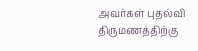அவர்கள் புதல்வி திருமணத்திற்கு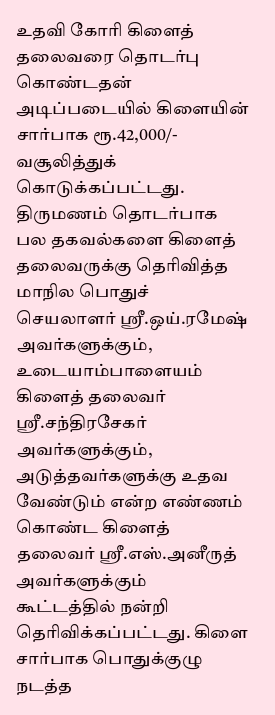உதவி கோரி கிளைத் தலைவரை தொடர்பு கொண்டதன் அடிப்படையில் கிளையின் சார்பாக ரூ.42,000/- வசூலித்துக் கொடுக்கப்பட்டது. திருமணம் தொடர்பாக பல தகவல்களை கிளைத் தலைவருக்கு தெரிவித்த மாநில பொதுச் செயலாளர் ஸ்ரீ.ஒய்.ரமேஷ் அவர்களுக்கும், உடையாம்பாளையம் கிளைத் தலைவர் ஸ்ரீ.சந்திரசேகர் அவர்களுக்கும், அடுத்தவர்களுக்கு உதவ வேண்டும் என்ற எண்ணம் கொண்ட கிளைத் தலைவர் ஸ்ரீ.எஸ்.அனீருத் அவர்களுக்கும் கூட்டத்தில் நன்றி தெரிவிக்கப்பட்டது. கிளை சார்பாக பொதுக்குழு நடத்த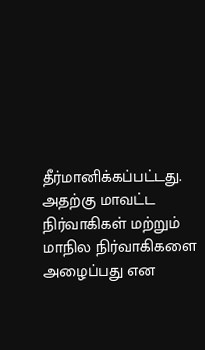தீர்மானிக்கப்பட்டது. அதற்கு மாவட்ட நிர்வாகிகள் மற்றும் மாநில நிர்வாகிகளை அழைப்பது என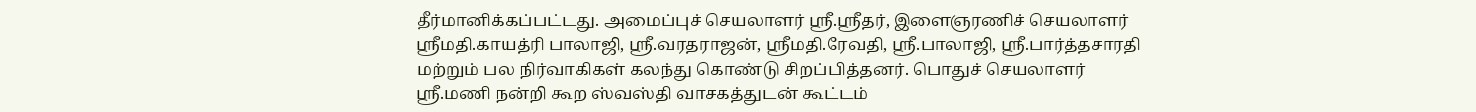தீர்மானிக்கப்பட்டது. அமைப்புச் செயலாளர் ஸ்ரீ.ஸ்ரீதர், இளைஞரணிச் செயலாளர் ஸ்ரீமதி.காயத்ரி பாலாஜி, ஸ்ரீ.வரதராஜன், ஸ்ரீமதி.ரேவதி, ஸ்ரீ.பாலாஜி, ஸ்ரீ.பார்த்தசாரதி மற்றும் பல நிர்வாகிகள் கலந்து கொண்டு சிறப்பித்தனர். பொதுச் செயலாளர் ஸ்ரீ.மணி நன்றி கூற ஸ்வஸ்தி வாசகத்துடன் கூட்டம்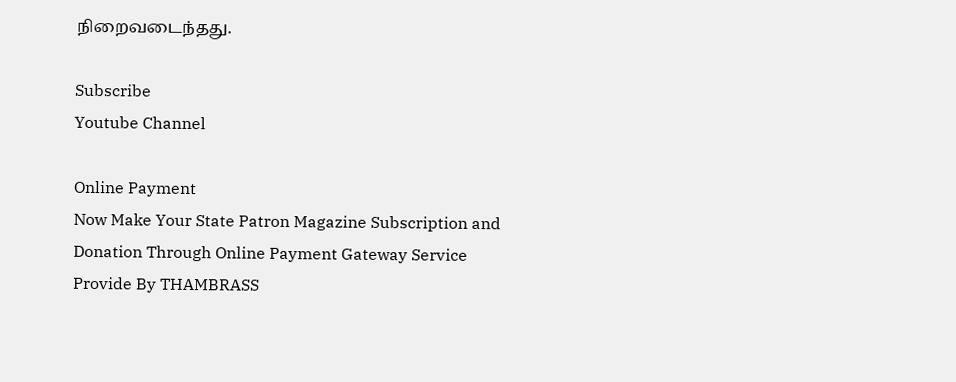நிறைவடைந்தது.

Subscribe
Youtube Channel

Online Payment
Now Make Your State Patron Magazine Subscription and Donation Through Online Payment Gateway Service Provide By THAMBRASS